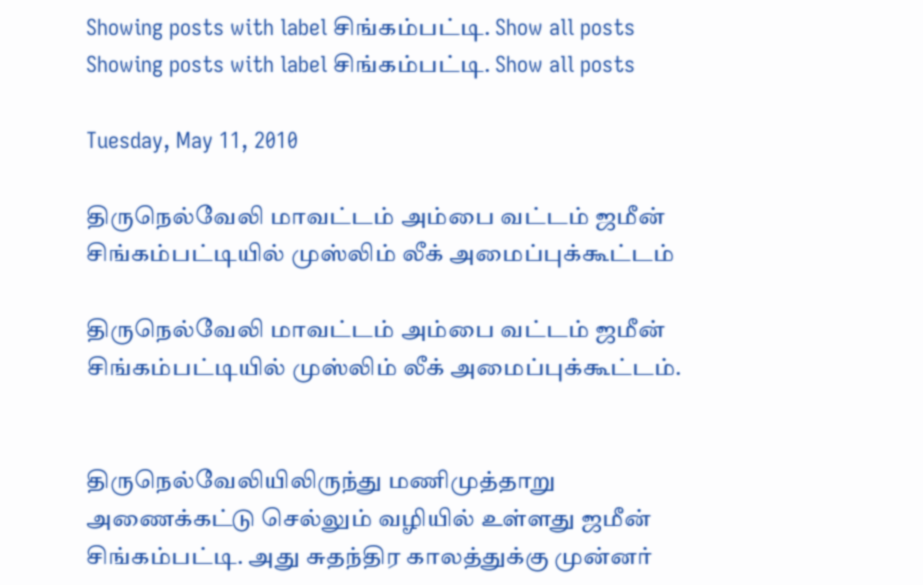Showing posts with label சிங்கம்பட்டி. Show all posts
Showing posts with label சிங்கம்பட்டி. Show all posts

Tuesday, May 11, 2010

திருநெல்வேலி மாவட்டம் அம்பை வட்டம் ஜமீன் சிங்கம்பட்டியில் முஸ்லிம் லீக் அமைப்புக்கூட்டம்

திருநெல்வேலி மாவட்டம் அம்பை வட்டம் ஜமீன் சிங்கம்பட்டியில் முஸ்லிம் லீக் அமைப்புக்கூட்டம்.


திருநெல்வேலியிலிருந்து மணிமுத்தாறு அணைக்கட்டு செல்லும் வழியில் உள்ளது ஜமீன் சிங்கம்பட்டி. அது சுதந்திர காலத்துக்கு முன்னர்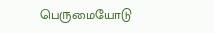பெருமையோடு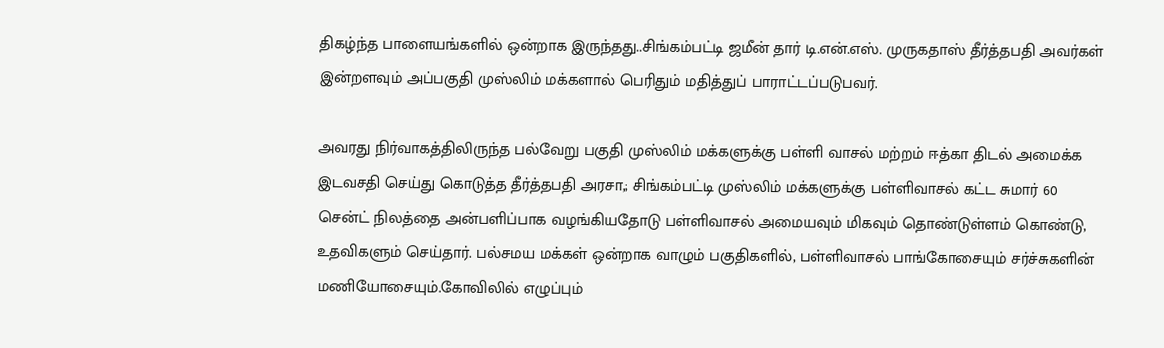திகழ்ந்த பாளையங்களில் ஒன்றாக இருந்தது..சிங்கம்பட்டி ஜமீன் தார் டி.என்.எஸ். முருகதாஸ் தீர்த்தபதி அவர்கள் இன்றளவும் அப்பகுதி முஸ்லிம் மக்களால் பெரிதும் மதித்துப் பாராட்டப்படுபவர்.

அவரது நிர்வாகத்திலிருந்த பல்வேறு பகுதி முஸ்லிம் மக்களுக்கு பள்ளி வாசல் மற்றம் ஈத்கா திடல் அமைக்க இடவசதி செய்து கொடுத்த தீர்த்தபதி அரசா,; சிங்கம்பட்டி முஸ்லிம் மக்களுக்கு பள்ளிவாசல் கட்ட சுமார் 60 சென்ட் நிலத்தை அன்பளிப்பாக வழங்கியதோடு பள்ளிவாசல் அமையவும் மிகவும் தொண்டுள்ளம் கொண்டு, உதவிகளும் செய்தார். பல்சமய மக்கள் ஒன்றாக வாழும் பகுதிகளில், பள்ளிவாசல் பாங்கோசையும் சர்ச்சுகளின் மணியோசையும்.கோவிலில் எழுப்பும்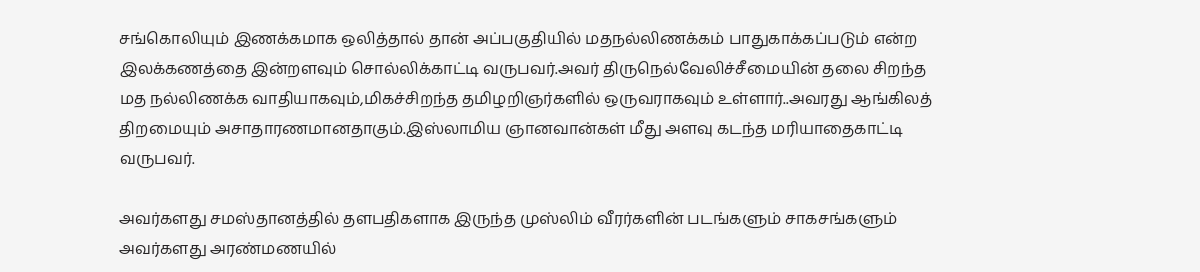சங்கொலியும் இணக்கமாக ஒலித்தால் தான் அப்பகுதியில் மதநல்லிணக்கம் பாதுகாக்கப்படும் என்ற இலக்கணத்தை இன்றளவும் சொல்லிக்காட்டி வருபவர்.அவர் திருநெல்வேலிச்சீமையின் தலை சிறந்த மத நல்லிணக்க வாதியாகவும்,மிகச்சிறந்த தமிழறிஞர்களில் ஒருவராகவும் உள்ளார்..அவரது ஆங்கிலத் திறமையும் அசாதாரணமானதாகும்.இஸ்லாமிய ஞானவான்கள் மீது அளவு கடந்த மரியாதைகாட்டி வருபவர்.

அவர்களது சமஸ்தானத்தில் தளபதிகளாக இருந்த முஸ்லிம் வீரர்களின் படங்களும் சாகசங்களும் அவர்களது அரண்மணயில்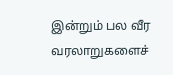இன்றும் பல வீர வரலாறுகளைச்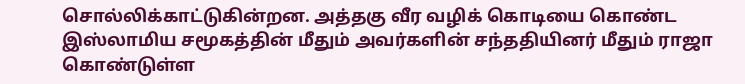சொல்லிக்காட்டுகின்றன. அத்தகு வீர வழிக் கொடியை கொண்ட இஸ்லாமிய சமூகத்தின் மீதும் அவர்களின் சந்ததியினர் மீதும் ராஜா கொண்டுள்ள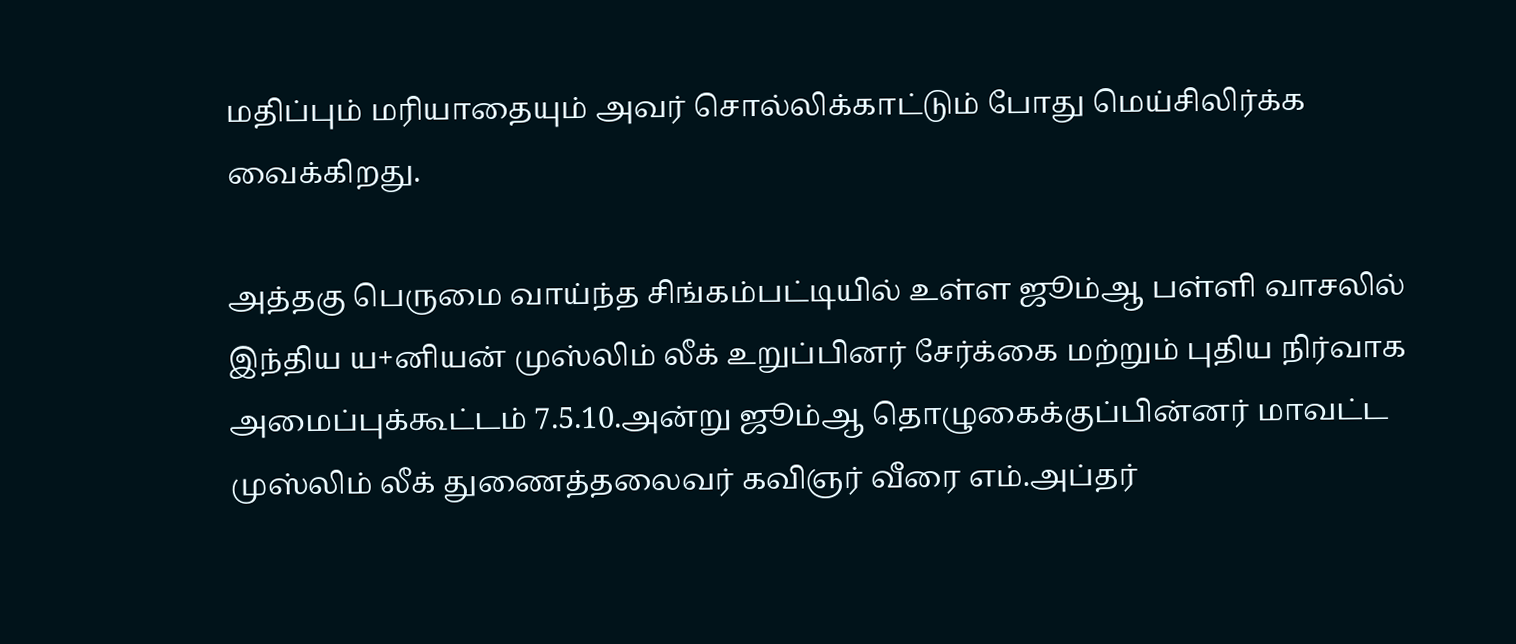மதிப்பும் மரியாதையும் அவர் சொல்லிக்காட்டும் போது மெய்சிலிர்க்க வைக்கிறது.

அத்தகு பெருமை வாய்ந்த சிங்கம்பட்டியில் உள்ள ஜூம்ஆ பள்ளி வாசலில் இந்திய ய+னியன் முஸ்லிம் லீக் உறுப்பினர் சேர்க்கை மற்றும் புதிய நிர்வாக அமைப்புக்கூட்டம் 7.5.10.அன்று ஜூம்ஆ தொழுகைக்குப்பின்னர் மாவட்ட முஸ்லிம் லீக் துணைத்தலைவர் கவிஞர் வீரை எம்.அப்தர்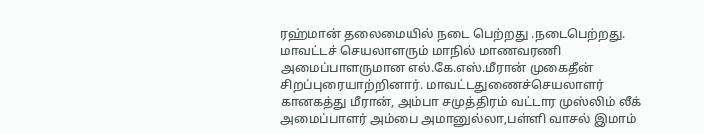ரஹ்மான் தலைமையில் நடை பெற்றது .நடைபெற்றது. மாவட்டச் செயலாளரும் மாநில் மாணவரணி அமைப்பாளருமான எல்.கே.எஸ்.மீரான் முகைதீன் சிறப்புரையாற்றினார். மாவட்டதுணைச்செயலாளர் கானகத்து மீரான், அம்பா சமுத்திரம் வட்டார முஸ்லிம் லீக் அமைப்பாளர் அம்பை அமானுல்லா,பள்ளி வாசல் இமாம்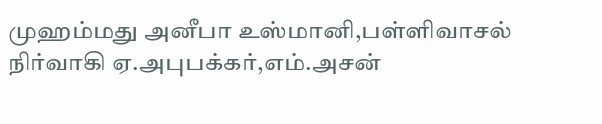முஹம்மது அனீபா உஸ்மானி,பள்ளிவாசல் நிர்வாகி ஏ.அபுபக்கர்,எம்.அசன்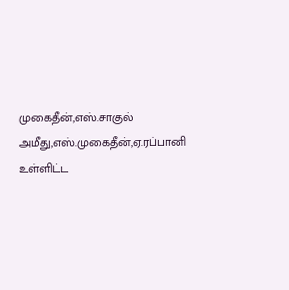முகைதீன்,எஸ்.சாகுல் அமீது,எஸ்.முகைதீன்,ஏ.ரப்பானி உள்ளிட்ட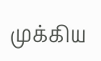முக்கிய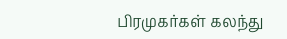பிரமுகர்கள் கலந்து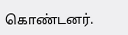கொண்டனர்.